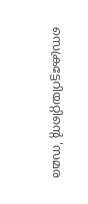സെക്രട്ടേറിയറ്റിന്റെ 'സമര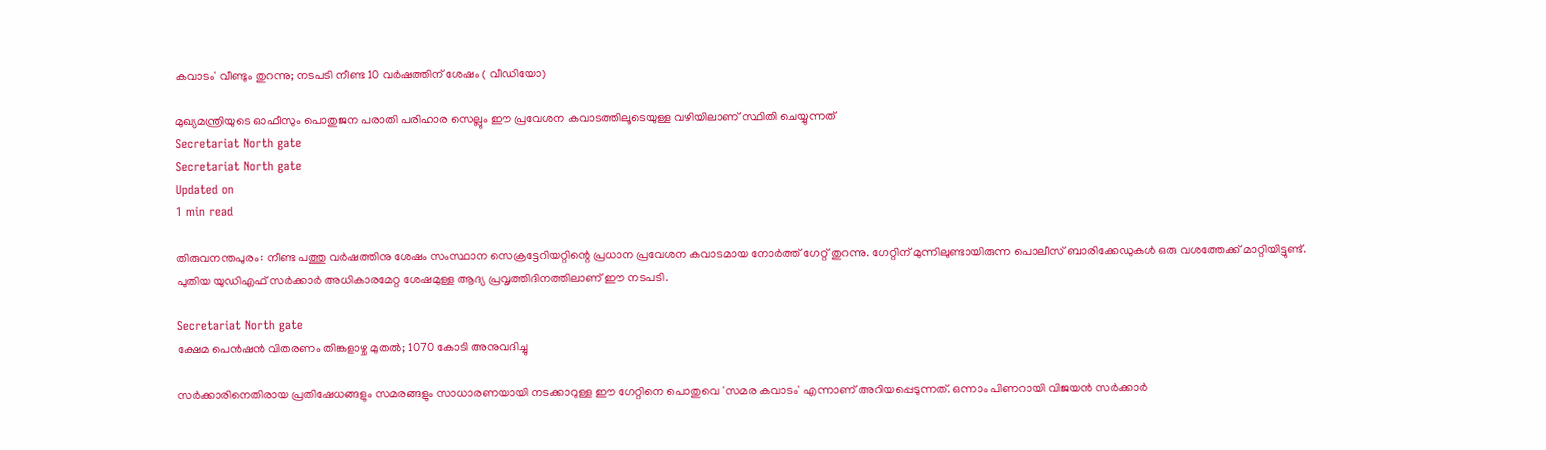കവാടം' വീണ്ടും തുറന്നു; നടപടി നീണ്ട 10 വര്‍ഷത്തിന് ശേഷം ( വീഡിയോ)

മുഖ്യമന്ത്രിയുടെ ഓഫീസും പൊതുജന പരാതി പരിഹാര സെല്ലും ഈ പ്രവേശന കവാടത്തിലൂടെയുള്ള വഴിയിലാണ് സ്ഥിതി ചെയ്യുന്നത്
Secretariat North gate
Secretariat North gate
Updated on
1 min read

തിരുവനന്തപുരം: നീണ്ട പത്തു വര്‍ഷത്തിനു ശേഷം സംസ്ഥാന സെക്രട്ടേറിയറ്റിന്റെ പ്രധാന പ്രവേശന കവാടമായ നോര്‍ത്ത് ഗേറ്റ് തുറന്നു. ഗേറ്റിന് മുന്നിലുണ്ടായിരുന്ന പൊലീസ് ബാരിക്കേഡുകള്‍ ഒരു വശത്തേക്ക് മാറ്റിയിട്ടുണ്ട്. പുതിയ യുഡിഎഫ് സര്‍ക്കാര്‍ അധികാരമേറ്റ ശേഷമുള്ള ആദ്യ പ്രവൃത്തിദിനത്തിലാണ് ഈ നടപടി.

Secretariat North gate
ക്ഷേമ പെൻഷൻ വിതരണം തിങ്കളാഴ്ച മുതൽ; 1070 കോടി അനുവദിച്ചു

സര്‍ക്കാരിനെതിരായ പ്രതിഷേധങ്ങളും സമരങ്ങളും സാധാരണയായി നടക്കാറുള്ള ഈ ഗേറ്റിനെ പൊതുവെ 'സമര കവാടം' എന്നാണ് അറിയപ്പെടുന്നത്. ഒന്നാം പിണറായി വിജയന്‍ സര്‍ക്കാര്‍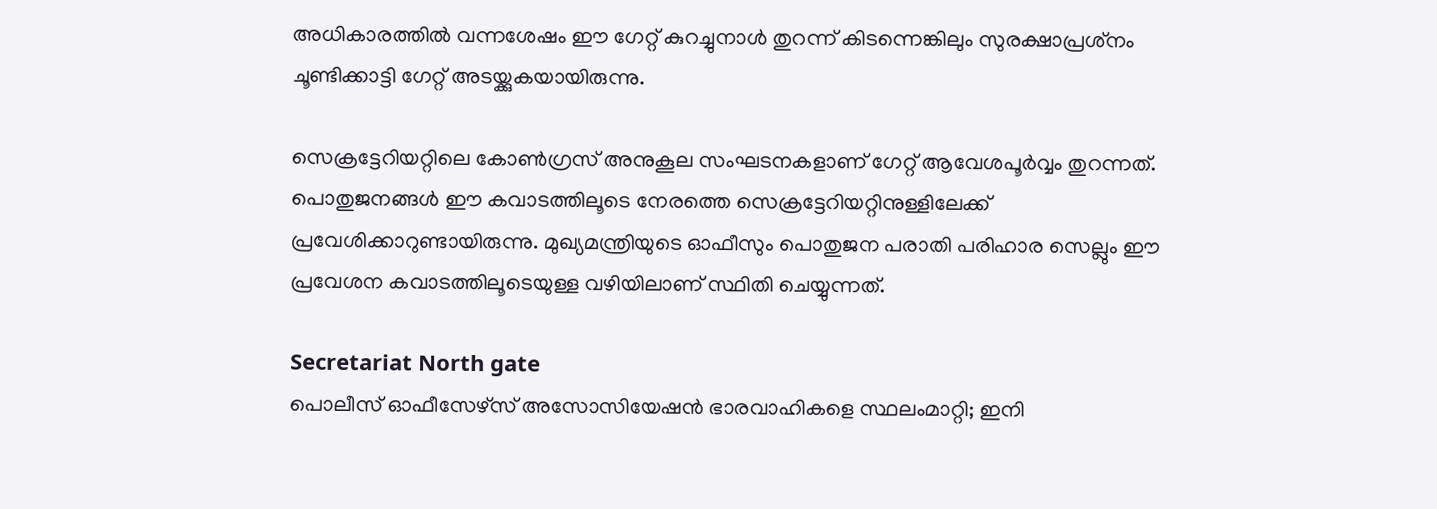അധികാരത്തില്‍ വന്നശേഷം ഈ ഗേറ്റ് കുറച്ചുനാള്‍ തുറന്ന് കിടന്നെങ്കിലും സുരക്ഷാപ്രശ്‌നം ചൂണ്ടിക്കാട്ടി ഗേറ്റ് അടയ്ക്കുകയായിരുന്നു.

സെക്രട്ടേറിയറ്റിലെ കോണ്‍ഗ്രസ് അനുകൂല സംഘടനകളാണ് ഗേറ്റ് ആവേശപൂര്‍വ്വം തുറന്നത്. പൊതുജനങ്ങള്‍ ഈ കവാടത്തിലൂടെ നേരത്തെ സെക്രട്ടേറിയറ്റിനുള്ളിലേക്ക് പ്രവേശിക്കാറുണ്ടായിരുന്നു. മുഖ്യമന്ത്രിയുടെ ഓഫീസും പൊതുജന പരാതി പരിഹാര സെല്ലും ഈ പ്രവേശന കവാടത്തിലൂടെയുള്ള വഴിയിലാണ് സ്ഥിതി ചെയ്യുന്നത്.

Secretariat North gate
പൊലീസ് ഓഫീസേഴ്‌സ് അസോസിയേഷന്‍ ഭാരവാഹികളെ സ്ഥലംമാറ്റി; ഇനി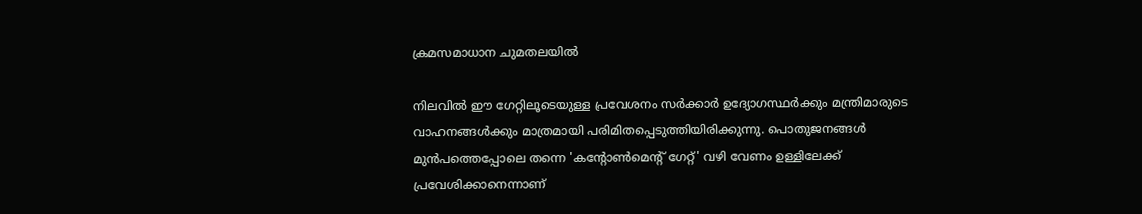ക്രമസമാധാന ചുമതലയിൽ

നിലവില്‍ ഈ ഗേറ്റിലൂടെയുള്ള പ്രവേശനം സര്‍ക്കാര്‍ ഉദ്യോഗസ്ഥര്‍ക്കും മന്ത്രിമാരുടെ വാഹനങ്ങള്‍ക്കും മാത്രമായി പരിമിതപ്പെടുത്തിയിരിക്കുന്നു. പൊതുജനങ്ങള്‍ മുന്‍പത്തെപ്പോലെ തന്നെ 'കന്റോണ്‍മെന്റ് ഗേറ്റ്' വഴി വേണം ഉള്ളിലേക്ക് പ്രവേശിക്കാനെന്നാണ്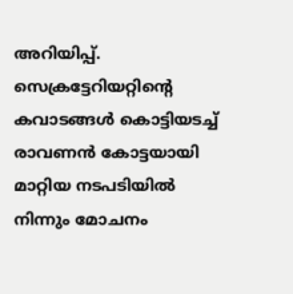അറിയിപ്പ്. സെക്രട്ടേറിയറ്റിന്റെ കവാടങ്ങള്‍ കൊട്ടിയടച്ച് രാവണന്‍ കോട്ടയായി മാറ്റിയ നടപടിയില്‍ നിന്നും മോചനം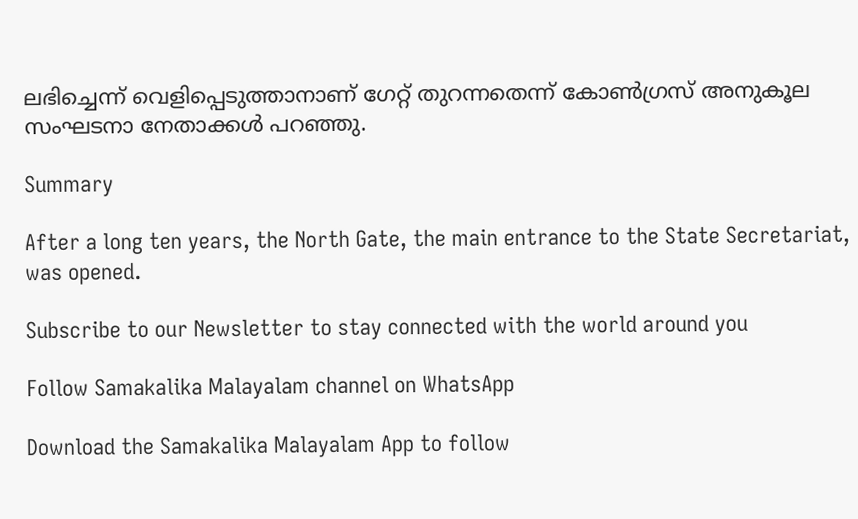ലഭിച്ചെന്ന് വെളിപ്പെടുത്താനാണ് ഗേറ്റ് തുറന്നതെന്ന് കോണ്‍ഗ്രസ് അനുകൂല സംഘടനാ നേതാക്കള്‍ പറഞ്ഞു.

Summary

After a long ten years, the North Gate, the main entrance to the State Secretariat, was opened.

Subscribe to our Newsletter to stay connected with the world around you

Follow Samakalika Malayalam channel on WhatsApp

Download the Samakalika Malayalam App to follow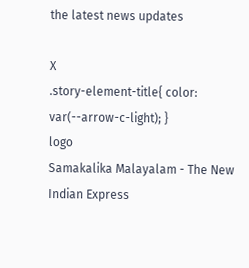the latest news updates

X
.story-element-title{ color: var(--arrow-c-light); }
logo
Samakalika Malayalam - The New Indian Express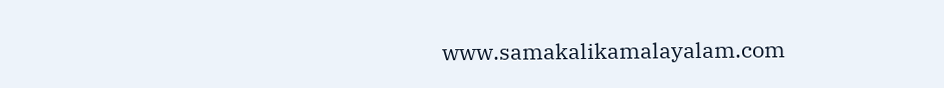www.samakalikamalayalam.com